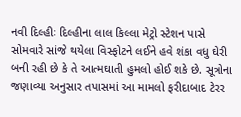નવી દિલ્હીઃ દિલ્હીના લાલ કિલ્લા મેટ્રો સ્ટેશન પાસે સોમવારે સાંજે થયેલા વિસ્ફોટને લઈને હવે શંકા વધુ ઘેરી બની રહી છે કે તે આત્મઘાતી હુમલો હોઈ શકે છે. સૂત્રોના જણાવ્યા અનુસાર તપાસમાં આ મામલો ફરીદાબાદ ટેરર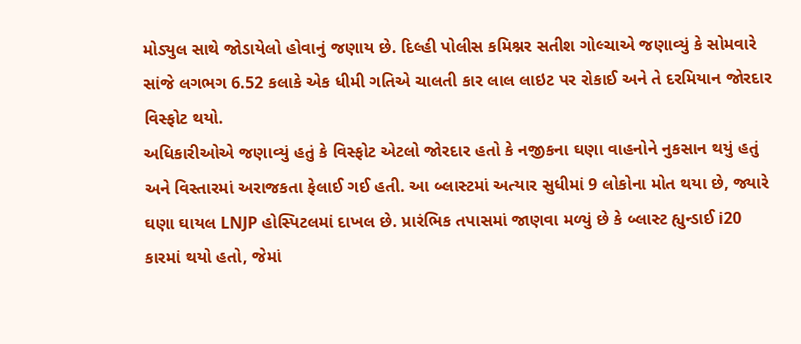મોડ્યુલ સાથે જોડાયેલો હોવાનું જણાય છે. દિલ્હી પોલીસ કમિશ્નર સતીશ ગોલ્ચાએ જણાવ્યું કે સોમવારે સાંજે લગભગ 6.52 કલાકે એક ધીમી ગતિએ ચાલતી કાર લાલ લાઇટ પર રોકાઈ અને તે દરમિયાન જોરદાર વિસ્ફોટ થયો.
અધિકારીઓએ જણાવ્યું હતું કે વિસ્ફોટ એટલો જોરદાર હતો કે નજીકના ઘણા વાહનોને નુકસાન થયું હતું અને વિસ્તારમાં અરાજકતા ફેલાઈ ગઈ હતી. આ બ્લાસ્ટમાં અત્યાર સુધીમાં 9 લોકોના મોત થયા છે, જ્યારે ઘણા ઘાયલ LNJP હોસ્પિટલમાં દાખલ છે. પ્રારંભિક તપાસમાં જાણવા મળ્યું છે કે બ્લાસ્ટ હ્યુન્ડાઈ i20 કારમાં થયો હતો, જેમાં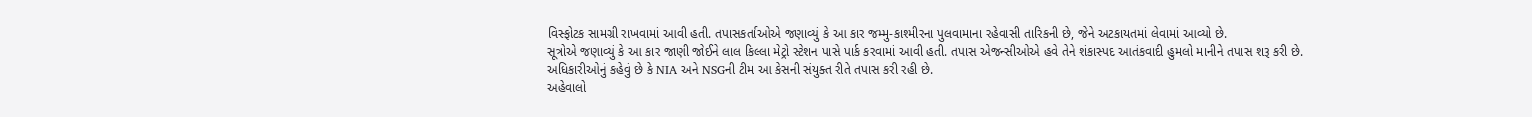વિસ્ફોટક સામગ્રી રાખવામાં આવી હતી. તપાસકર્તાઓએ જણાવ્યું કે આ કાર જમ્મુ-કાશ્મીરના પુલવામાના રહેવાસી તારિકની છે, જેને અટકાયતમાં લેવામાં આવ્યો છે.
સૂત્રોએ જણાવ્યું કે આ કાર જાણી જોઈને લાલ કિલ્લા મેટ્રો સ્ટેશન પાસે પાર્ક કરવામાં આવી હતી. તપાસ એજન્સીઓએ હવે તેને શંકાસ્પદ આતંકવાદી હુમલો માનીને તપાસ શરૂ કરી છે. અધિકારીઓનું કહેવું છે કે NIA અને NSGની ટીમ આ કેસની સંયુક્ત રીતે તપાસ કરી રહી છે.
અહેવાલો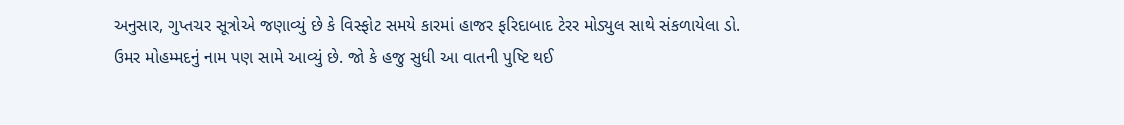અનુસાર, ગુપ્તચર સૂત્રોએ જણાવ્યું છે કે વિસ્ફોટ સમયે કારમાં હાજર ફરિદાબાદ ટેરર મોડ્યુલ સાથે સંકળાયેલા ડો. ઉમર મોહમ્મદનું નામ પણ સામે આવ્યું છે. જો કે હજુ સુધી આ વાતની પુષ્ટિ થઈ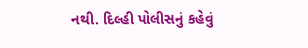નથી. દિલ્હી પોલીસનું કહેવું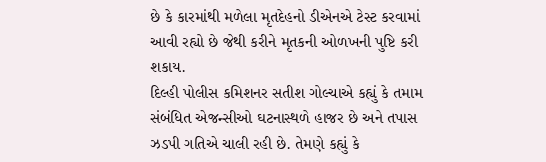છે કે કારમાંથી મળેલા મૃતદેહનો ડીએનએ ટેસ્ટ કરવામાં આવી રહ્યો છે જેથી કરીને મૃતકની ઓળખની પુષ્ટિ કરી શકાય.
દિલ્હી પોલીસ કમિશનર સતીશ ગોલ્ચાએ કહ્યું કે તમામ સંબંધિત એજન્સીઓ ઘટનાસ્થળે હાજર છે અને તપાસ ઝડપી ગતિએ ચાલી રહી છે. તેમણે કહ્યું કે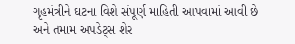ગૃહમંત્રીને ઘટના વિશે સંપૂર્ણ માહિતી આપવામાં આવી છે અને તમામ અપડેટ્સ શેર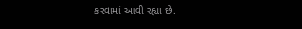કરવામાં આવી રહ્યા છે.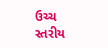ઉચ્ચ સ્તરીય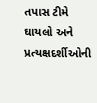તપાસ ટીમે ઘાયલો અને પ્રત્યક્ષદર્શીઓની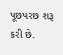પૂછપરછ શરૂ કરી છે.